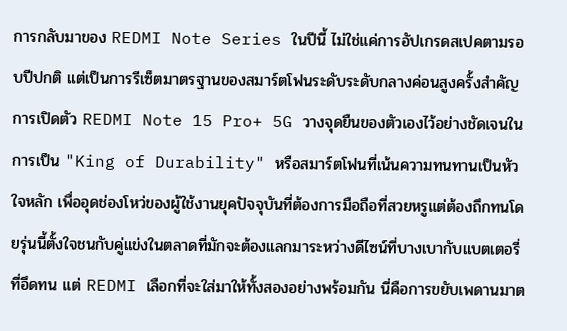การกลับมาของ REDMI Note Series ในปีนี้ ไม่ใช่แค่การอัปเกรดสเปคตามรอบปีปกติ แต่เป็นการรีเซ็ตมาตรฐานของสมาร์ตโฟนระดับระดับกลางค่อนสูงครั้งสำคัญ การเปิดตัว REDMI Note 15 Pro+ 5G วางจุดยืนของตัวเองไว้อย่างชัดเจนในการเป็น "King of Durability" หรือสมาร์ตโฟนที่เน้นความทนทานเป็นหัวใจหลัก เพื่ออุดช่องโหว่ของผู้ใช้งานยุคปัจจุบันที่ต้องการมือถือที่สวยหรูแต่ต้องถึกทนโดยรุ่นนี้ตั้งใจชนกับคู่แข่งในตลาดที่มักจะต้องแลกมาระหว่างดีไซน์ที่บางเบากับแบตเตอรี่ที่อึดทน แต่ REDMI เลือกที่จะใส่มาให้ทั้งสองอย่างพร้อมกัน นี่คือการขยับเพดานมาต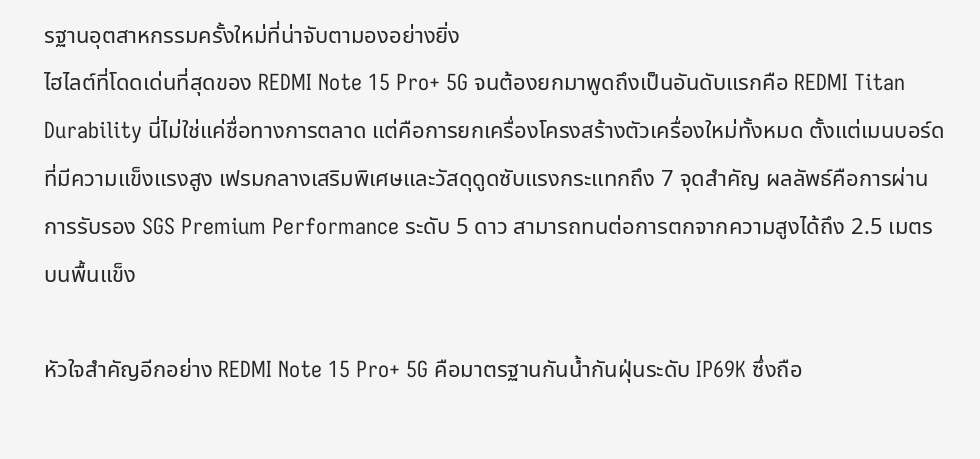รฐานอุตสาหกรรมครั้งใหม่ที่น่าจับตามองอย่างยิ่ง
ไฮไลต์ที่โดดเด่นที่สุดของ REDMI Note 15 Pro+ 5G จนต้องยกมาพูดถึงเป็นอันดับแรกคือ REDMI Titan Durability นี่ไม่ใช่แค่ชื่อทางการตลาด แต่คือการยกเครื่องโครงสร้างตัวเครื่องใหม่ทั้งหมด ตั้งแต่เมนบอร์ดที่มีความแข็งแรงสูง เฟรมกลางเสริมพิเศษและวัสดุดูดซับแรงกระแทกถึง 7 จุดสำคัญ ผลลัพธ์คือการผ่านการรับรอง SGS Premium Performance ระดับ 5 ดาว สามารถทนต่อการตกจากความสูงได้ถึง 2.5 เมตร บนพื้นแข็ง

หัวใจสำคัญอีกอย่าง REDMI Note 15 Pro+ 5G คือมาตรฐานกันน้ำกันฝุ่นระดับ IP69K ซึ่งถือ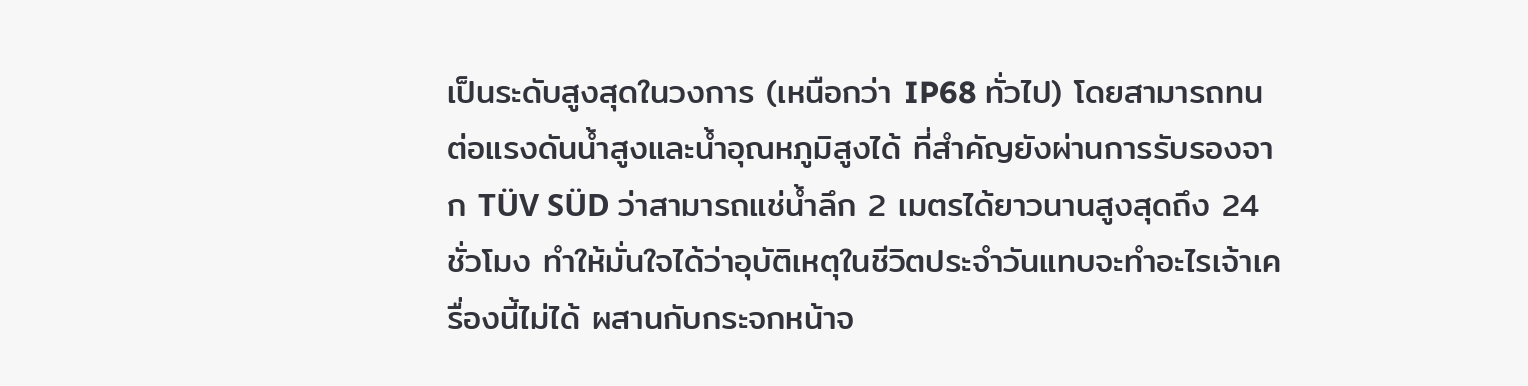เป็นระดับสูงสุดในวงการ (เหนือกว่า IP68 ทั่วไป) โดยสามารถทนต่อแรงดันน้ำสูงและน้ำอุณหภูมิสูงได้ ที่สำคัญยังผ่านการรับรองจาก TÜV SÜD ว่าสามารถแช่น้ำลึก 2 เมตรได้ยาวนานสูงสุดถึง 24 ชั่วโมง ทำให้มั่นใจได้ว่าอุบัติเหตุในชีวิตประจำวันแทบจะทำอะไรเจ้าเครื่องนี้ไม่ได้ ผสานกับกระจกหน้าจ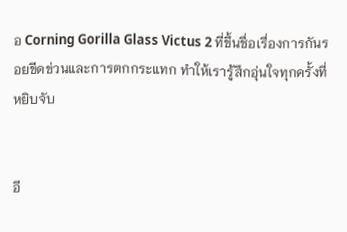อ Corning Gorilla Glass Victus 2 ที่ขึ้นชื่อเรื่องการกันรอยขีดข่วนและการตกกระแทก ทำให้เรารู้สึกอุ่นใจทุกครั้งที่หยิบจับ


อี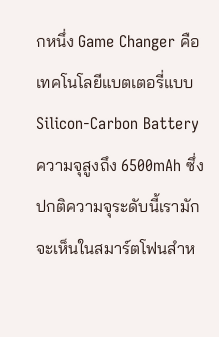กหนึ่ง Game Changer คือเทคโนโลยีแบตเตอรี่แบบ Silicon-Carbon Battery ความจุสูงถึง 6500mAh ซึ่งปกติความจุระดับนี้เรามักจะเห็นในสมาร์ตโฟนสำห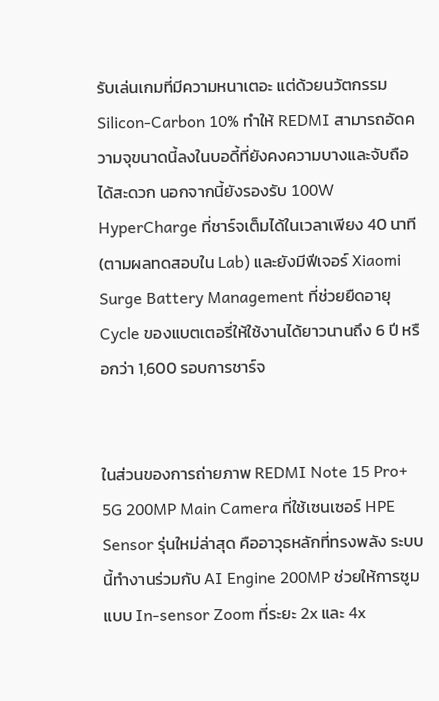รับเล่นเกมที่มีความหนาเตอะ แต่ด้วยนวัตกรรม Silicon-Carbon 10% ทำให้ REDMI สามารถอัดความจุขนาดนี้ลงในบอดี้ที่ยังคงความบางและจับถือได้สะดวก นอกจากนี้ยังรองรับ 100W HyperCharge ที่ชาร์จเต็มได้ในเวลาเพียง 40 นาที (ตามผลทดสอบใน Lab) และยังมีฟีเจอร์ Xiaomi Surge Battery Management ที่ช่วยยืดอายุ Cycle ของแบตเตอรี่ให้ใช้งานได้ยาวนานถึง 6 ปี หรือกว่า 1,600 รอบการชาร์จ


ในส่วนของการถ่ายภาพ REDMI Note 15 Pro+ 5G 200MP Main Camera ที่ใช้เซนเซอร์ HPE Sensor รุ่นใหม่ล่าสุด คืออาวุธหลักที่ทรงพลัง ระบบนี้ทำงานร่วมกับ AI Engine 200MP ช่วยให้การซูมแบบ In-sensor Zoom ที่ระยะ 2x และ 4x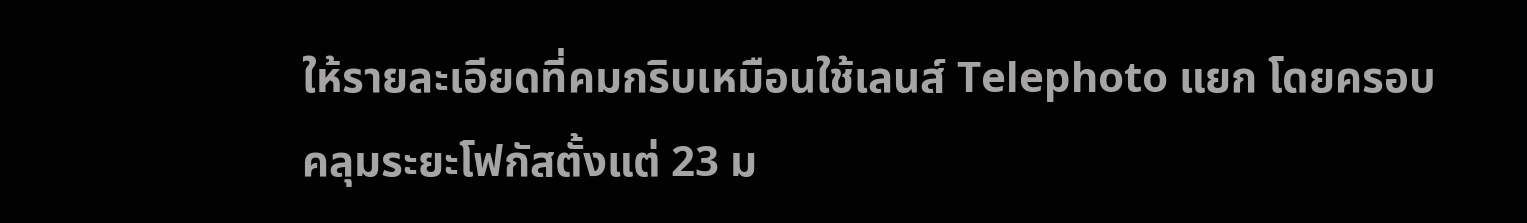ให้รายละเอียดที่คมกริบเหมือนใช้เลนส์ Telephoto แยก โดยครอบคลุมระยะโฟกัสตั้งแต่ 23 ม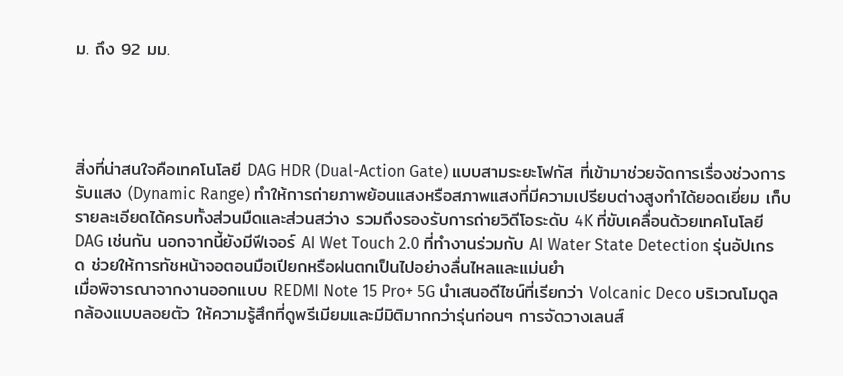ม. ถึง 92 มม.




สิ่งที่น่าสนใจคือเทคโนโลยี DAG HDR (Dual-Action Gate) แบบสามระยะโฟกัส ที่เข้ามาช่วยจัดการเรื่องช่วงการรับแสง (Dynamic Range) ทำให้การถ่ายภาพย้อนแสงหรือสภาพแสงที่มีความเปรียบต่างสูงทำได้ยอดเยี่ยม เก็บรายละเอียดได้ครบทั้งส่วนมืดและส่วนสว่าง รวมถึงรองรับการถ่ายวิดีโอระดับ 4K ที่ขับเคลื่อนด้วยเทคโนโลยี DAG เช่นกัน นอกจากนี้ยังมีฟีเจอร์ AI Wet Touch 2.0 ที่ทำงานร่วมกับ AI Water State Detection รุ่นอัปเกรด ช่วยให้การทัชหน้าจอตอนมือเปียกหรือฝนตกเป็นไปอย่างลื่นไหลและแม่นยำ
เมื่อพิจารณาจากงานออกแบบ REDMI Note 15 Pro+ 5G นำเสนอดีไซน์ที่เรียกว่า Volcanic Deco บริเวณโมดูลกล้องแบบลอยตัว ให้ความรู้สึกที่ดูพรีเมียมและมีมิติมากกว่ารุ่นก่อนๆ การจัดวางเลนส์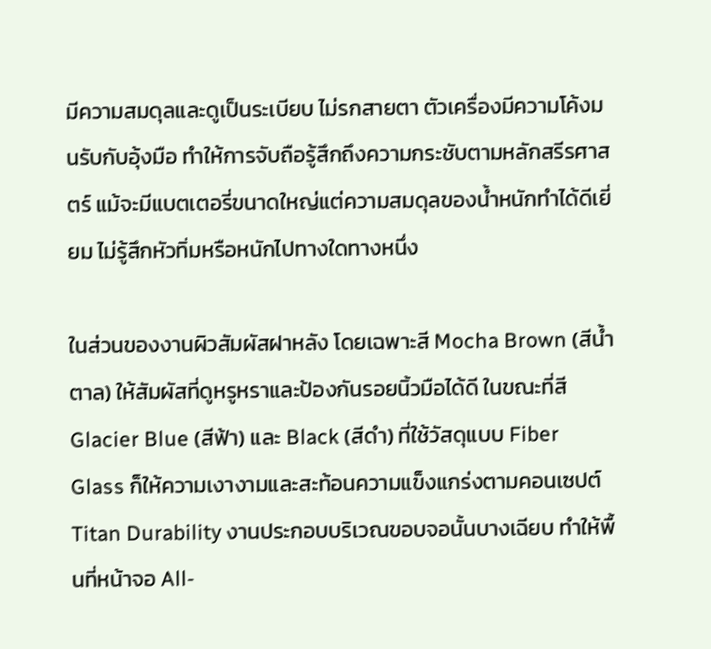มีความสมดุลและดูเป็นระเบียบ ไม่รกสายตา ตัวเครื่องมีความโค้งมนรับกับอุ้งมือ ทำให้การจับถือรู้สึกถึงความกระชับตามหลักสรีรศาสตร์ แม้จะมีแบตเตอรี่ขนาดใหญ่แต่ความสมดุลของน้ำหนักทำได้ดีเยี่ยม ไม่รู้สึกหัวทิ่มหรือหนักไปทางใดทางหนึ่ง

ในส่วนของงานผิวสัมผัสฝาหลัง โดยเฉพาะสี Mocha Brown (สีน้ำตาล) ให้สัมผัสที่ดูหรูหราและป้องกันรอยนิ้วมือได้ดี ในขณะที่สี Glacier Blue (สีฟ้า) และ Black (สีดำ) ที่ใช้วัสดุแบบ Fiber Glass ก็ให้ความเงางามและสะท้อนความแข็งแกร่งตามคอนเซปต์ Titan Durability งานประกอบบริเวณขอบจอนั้นบางเฉียบ ทำให้พื้นที่หน้าจอ All-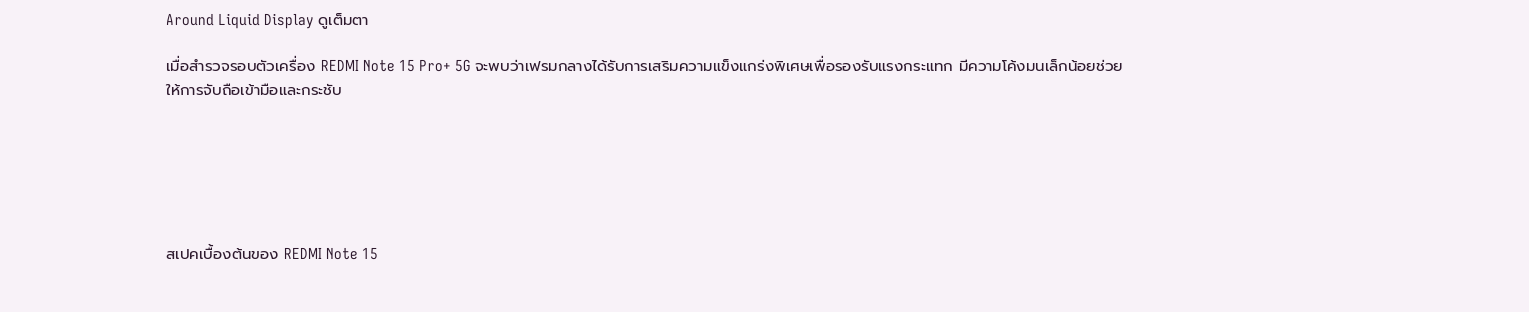Around Liquid Display ดูเต็มตา

เมื่อสำรวจรอบตัวเครื่อง REDMI Note 15 Pro+ 5G จะพบว่าเฟรมกลางได้รับการเสริมความแข็งแกร่งพิเศษเพื่อรองรับแรงกระแทก มีความโค้งมนเล็กน้อยช่วยให้การจับถือเข้ามือและกระชับ






สเปคเบื้องต้นของ REDMI Note 15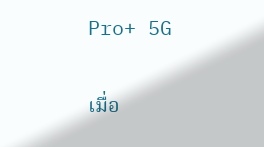Pro+ 5G

เมื่อ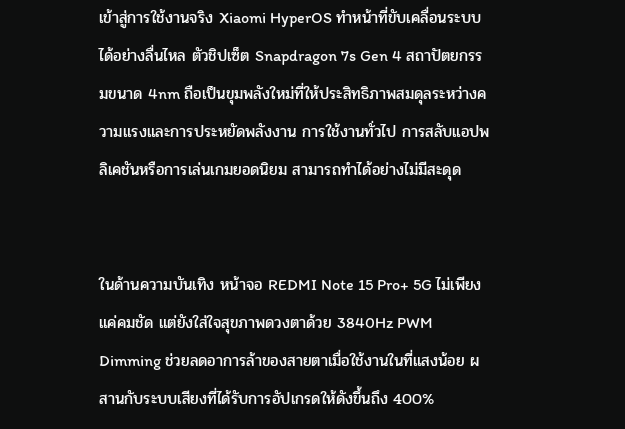เข้าสู่การใช้งานจริง Xiaomi HyperOS ทำหน้าที่ขับเคลื่อนระบบได้อย่างลื่นไหล ตัวชิปเซ็ต Snapdragon 7s Gen 4 สถาปัตยกรรมขนาด 4nm ถือเป็นขุมพลังใหม่ที่ให้ประสิทธิภาพสมดุลระหว่างความแรงและการประหยัดพลังงาน การใช้งานทั่วไป การสลับแอปพลิเคชันหรือการเล่นเกมยอดนิยม สามารถทำได้อย่างไม่มีสะดุด


ในด้านความบันเทิง หน้าจอ REDMI Note 15 Pro+ 5G ไม่เพียงแค่คมชัด แต่ยังใส่ใจสุขภาพดวงตาด้วย 3840Hz PWM Dimming ช่วยลดอาการล้าของสายตาเมื่อใช้งานในที่แสงน้อย ผสานกับระบบเสียงที่ได้รับการอัปเกรดให้ดังขึ้นถึง 400%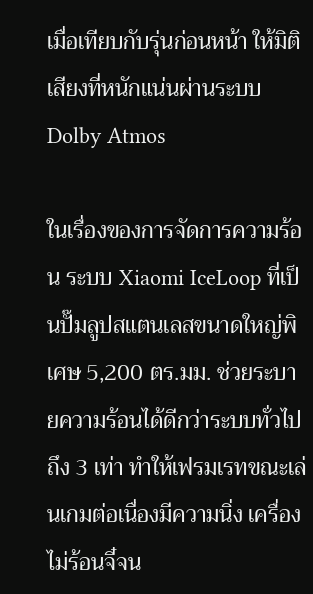เมื่อเทียบกับรุ่นก่อนหน้า ให้มิติเสียงที่หนักแน่นผ่านระบบ Dolby Atmos

ในเรื่องของการจัดการความร้อน ระบบ Xiaomi IceLoop ที่เป็นปั๊มลูปสแตนเลสขนาดใหญ่พิเศษ 5,200 ตร.มม. ช่วยระบายความร้อนได้ดีกว่าระบบทั่วไปถึง 3 เท่า ทำให้เฟรมเรทขณะเล่นเกมต่อเนื่องมีความนิ่ง เครื่องไม่ร้อนจี๋จน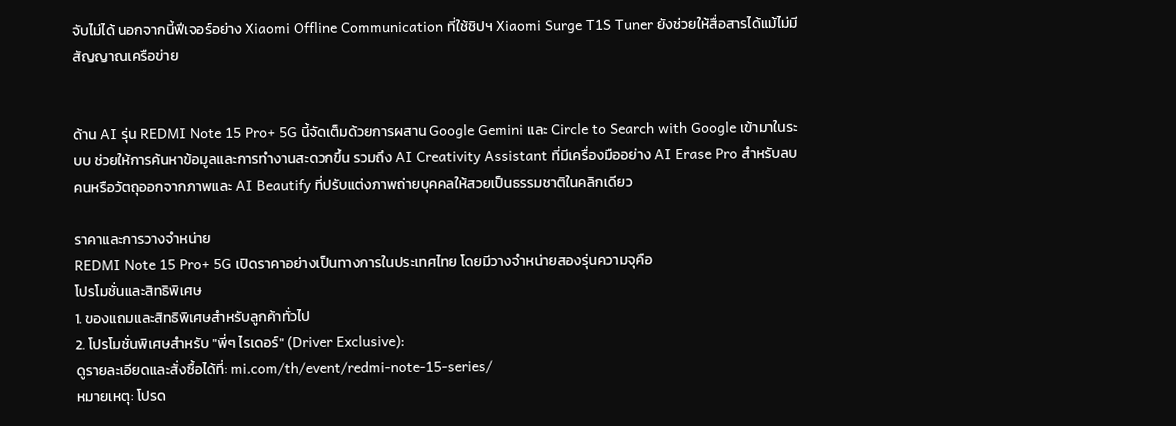จับไม่ได้ นอกจากนี้ฟีเจอร์อย่าง Xiaomi Offline Communication ที่ใช้ชิปฯ Xiaomi Surge T1S Tuner ยังช่วยให้สื่อสารได้แม้ไม่มีสัญญาณเครือข่าย


ด้าน AI รุ่น REDMI Note 15 Pro+ 5G นี้จัดเต็มด้วยการผสาน Google Gemini และ Circle to Search with Google เข้ามาในระบบ ช่วยให้การค้นหาข้อมูลและการทำงานสะดวกขึ้น รวมถึง AI Creativity Assistant ที่มีเครื่องมืออย่าง AI Erase Pro สำหรับลบคนหรือวัตถุออกจากภาพและ AI Beautify ที่ปรับแต่งภาพถ่ายบุคคลให้สวยเป็นธรรมชาติในคลิกเดียว

ราคาและการวางจำหน่าย
REDMI Note 15 Pro+ 5G เปิดราคาอย่างเป็นทางการในประเทศไทย โดยมีวางจำหน่ายสองรุ่นความจุคือ
โปรโมชั่นและสิทธิพิเศษ
1. ของแถมและสิทธิพิเศษสำหรับลูกค้าทั่วไป
2. โปรโมชั่นพิเศษสำหรับ "พี่ๆ ไรเดอร์" (Driver Exclusive):
ดูรายละเอียดและสั่งซื้อได้ที่: mi.com/th/event/redmi-note-15-series/
หมายเหตุ: โปรด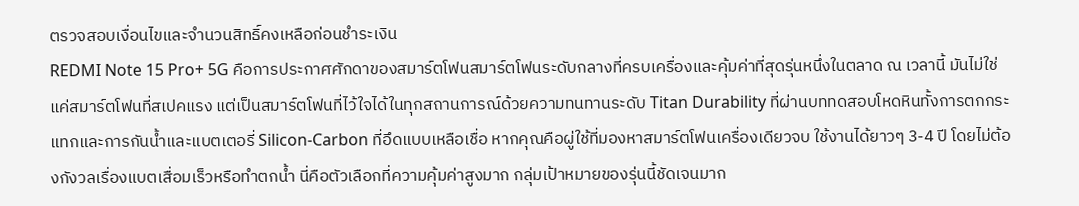ตรวจสอบเงื่อนไขและจำนวนสิทธิ์คงเหลือก่อนชำระเงิน
REDMI Note 15 Pro+ 5G คือการประกาศศักดาของสมาร์ตโฟนสมาร์ตโฟนระดับกลางที่ครบเครื่องและคุ้มค่าที่สุดรุ่นหนึ่งในตลาด ณ เวลานี้ มันไม่ใช่แค่สมาร์ตโฟนที่สเปคแรง แต่เป็นสมาร์ตโฟนที่ไว้ใจได้ในทุกสถานการณ์ด้วยความทนทานระดับ Titan Durability ที่ผ่านบททดสอบโหดหินทั้งการตกกระแทกและการกันน้ำและแบตเตอรี่ Silicon-Carbon ที่อึดแบบเหลือเชื่อ หากคุณคือผู่ใช้ที่มองหาสมาร์ตโฟนเครื่องเดียวจบ ใช้งานได้ยาวๆ 3-4 ปี โดยไม่ต้องกังวลเรื่องแบตเสื่อมเร็วหรือทำตกน้ำ นี่คือตัวเลือกที่ความคุ้มค่าสูงมาก กลุ่มเป้าหมายของรุ่นนี้ชัดเจนมาก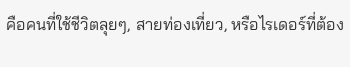คือคนที่ใช้ชีวิตลุยๆ, สายท่องเที่ยว, หรือไรเดอร์ที่ต้อง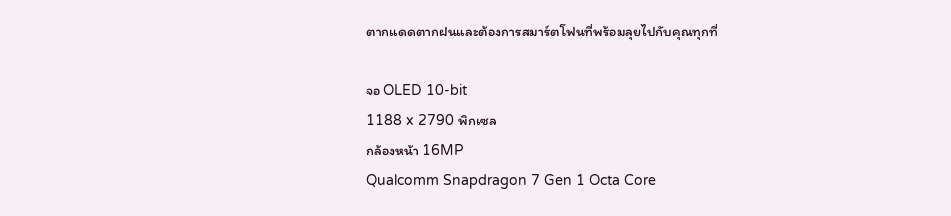ตากแดดตากฝนและต้องการสมาร์ตโฟนที่พร้อมลุยไปกับคุณทุกที่

จอ OLED 10-bit
1188 x 2790 พิกเซล
กล้องหน้า 16MP
Qualcomm Snapdragon 7 Gen 1 Octa Core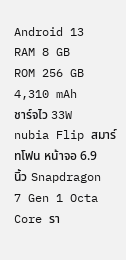Android 13
RAM 8 GB
ROM 256 GB
4,310 mAh
ชาร์จไว 33W
nubia Flip สมาร์ทโฟน หน้าจอ 6.9 นิ้ว Snapdragon 7 Gen 1 Octa Core รา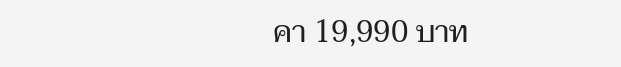คา 19,990 บาท